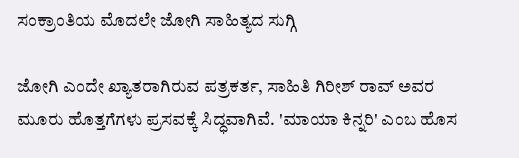ಸಂಕ್ರಾಂತಿಯ ಮೊದಲೇ ಜೋಗಿ ಸಾಹಿತ್ಯದ ಸುಗ್ಗಿ

ಜೋಗಿ ಎಂದೇ ಖ್ಯಾತರಾಗಿರುವ ಪತ್ರಕರ್ತ, ಸಾಹಿತಿ ಗಿರೀಶ್ ರಾವ್ ಅವರ ಮೂರು ಹೊತ್ತಗೆಗಳು ಪ್ರಸವಕ್ಕೆ ಸಿದ್ಧವಾಗಿವೆ. 'ಮಾಯಾ ಕಿನ್ನರಿ' ಎಂಬ ಹೊಸ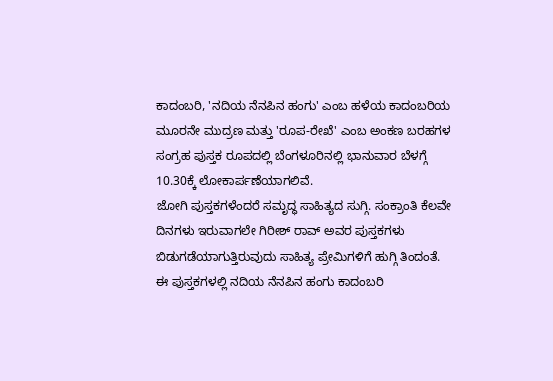ಕಾದಂಬರಿ, 'ನದಿಯ ನೆನಪಿನ ಹಂಗು' ಎಂಬ ಹಳೆಯ ಕಾದಂಬರಿಯ ಮೂರನೇ ಮುದ್ರಣ ಮತ್ತು 'ರೂಪ-ರೇಖೆ' ಎಂಬ ಅಂಕಣ ಬರಹಗಳ ಸಂಗ್ರಹ ಪುಸ್ತಕ ರೂಪದಲ್ಲಿ ಬೆಂಗಳೂರಿನಲ್ಲಿ ಭಾನುವಾರ ಬೆಳಗ್ಗೆ 10.30ಕ್ಕೆ ಲೋಕಾರ್ಪಣೆಯಾಗಲಿವೆ.
ಜೋಗಿ ಪುಸ್ತಕಗಳೆಂದರೆ ಸಮೃದ್ಧ ಸಾಹಿತ್ಯದ ಸುಗ್ಗಿ. ಸಂಕ್ರಾಂತಿ ಕೆಲವೇ ದಿನಗಳು ಇರುವಾಗಲೇ ಗಿರೀಶ್ ರಾವ್ ಅವರ ಪುಸ್ತಕಗಳು ಬಿಡುಗಡೆಯಾಗುತ್ತಿರುವುದು ಸಾಹಿತ್ಯ ಪ್ರೇಮಿಗಳಿಗೆ ಹುಗ್ಗಿ ತಿಂದಂತೆ. ಈ ಪುಸ್ತಕಗಳಲ್ಲಿ ನದಿಯ ನೆನಪಿನ ಹಂಗು ಕಾದಂಬರಿ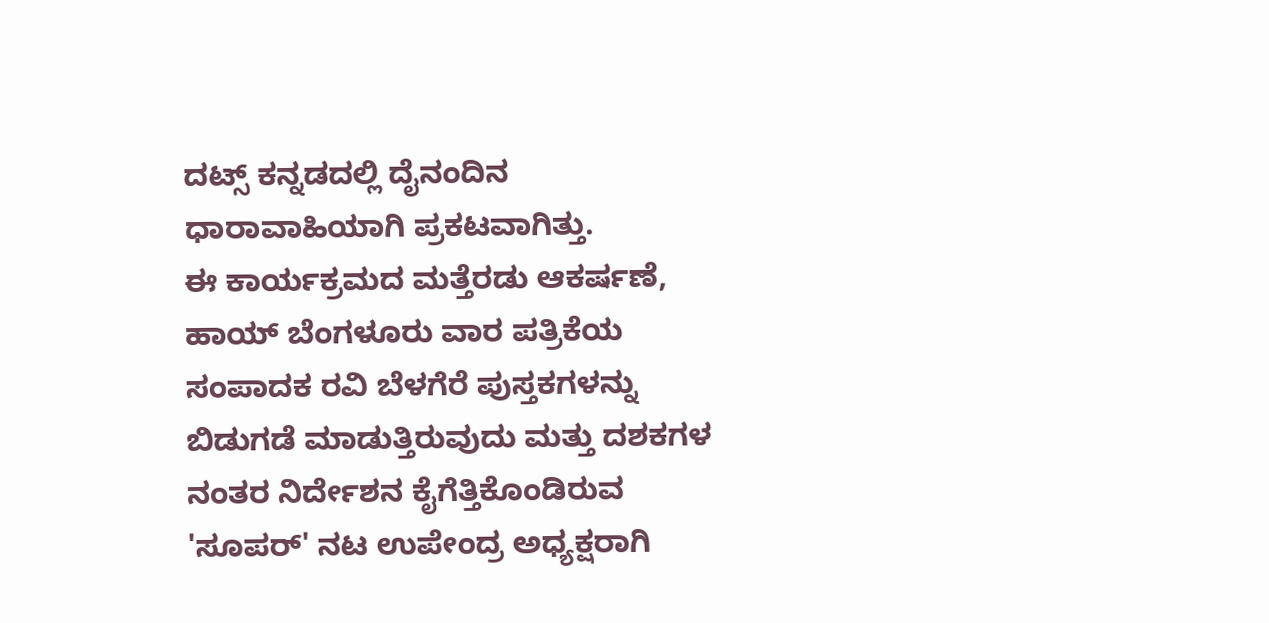ದಟ್ಸ್ ಕನ್ನಡದಲ್ಲಿ ದೈನಂದಿನ ಧಾರಾವಾಹಿಯಾಗಿ ಪ್ರಕಟವಾಗಿತ್ತು.
ಈ ಕಾರ್ಯಕ್ರಮದ ಮತ್ತೆರಡು ಆಕರ್ಷಣೆ, ಹಾಯ್ ಬೆಂಗಳೂರು ವಾರ ಪತ್ರಿಕೆಯ ಸಂಪಾದಕ ರವಿ ಬೆಳಗೆರೆ ಪುಸ್ತಕಗಳನ್ನು ಬಿಡುಗಡೆ ಮಾಡುತ್ತಿರುವುದು ಮತ್ತು ದಶಕಗಳ ನಂತರ ನಿರ್ದೇಶನ ಕೈಗೆತ್ತಿಕೊಂಡಿರುವ 'ಸೂಪರ್' ನಟ ಉಪೇಂದ್ರ ಅಧ್ಯಕ್ಷರಾಗಿ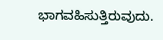ಭಾಗವಹಿಸುತ್ತಿರುವುದು.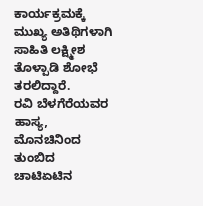ಕಾರ್ಯಕ್ರಮಕ್ಕೆ ಮುಖ್ಯ ಅತಿಥಿಗಳಾಗಿ ಸಾಹಿತಿ ಲಕ್ಷ್ಮೀಶ ತೊಳ್ಪಾಡಿ ಶೋಭೆ ತರಲಿದ್ದಾರೆ.
ರವಿ ಬೆಳಗೆರೆಯವರ ಹಾಸ್ಯ, ಮೊನಚಿನಿಂದ ತುಂಬಿದ ಚಾಟಿಏಟಿನ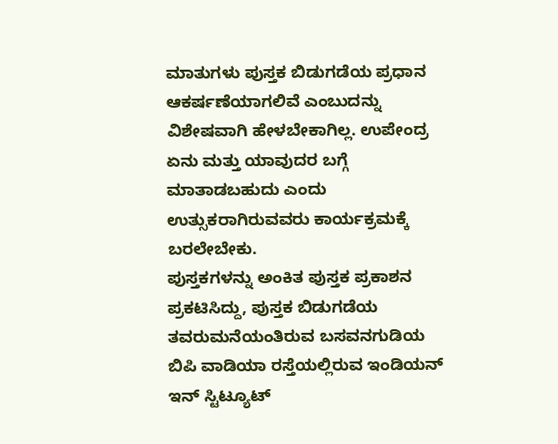ಮಾತುಗಳು ಪುಸ್ತಕ ಬಿಡುಗಡೆಯ ಪ್ರಧಾನ ಆಕರ್ಷಣೆಯಾಗಲಿವೆ ಎಂಬುದನ್ನು ವಿಶೇಷವಾಗಿ ಹೇಳಬೇಕಾಗಿಲ್ಲ. ಉಪೇಂದ್ರ ಏನು ಮತ್ತು ಯಾವುದರ ಬಗ್ಗೆ ಮಾತಾಡಬಹುದು ಎಂದು ಉತ್ಸುಕರಾಗಿರುವವರು ಕಾರ್ಯಕ್ರಮಕ್ಕೆ ಬರಲೇಬೇಕು.
ಪುಸ್ತಕಗಳನ್ನು ಅಂಕಿತ ಪುಸ್ತಕ ಪ್ರಕಾಶನ ಪ್ರಕಟಿಸಿದ್ದು, ಪುಸ್ತಕ ಬಿಡುಗಡೆಯ ತವರುಮನೆಯಂತಿರುವ ಬಸವನಗುಡಿಯ ಬಿಪಿ ವಾಡಿಯಾ ರಸ್ತೆಯಲ್ಲಿರುವ ಇಂಡಿಯನ್ ಇನ್ ಸ್ಟಿಟ್ಯೂಟ್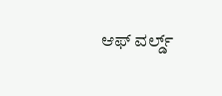ಆಫ್ ವರ್ಲ್ಡ್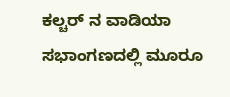ಕಲ್ಚರ್ ನ ವಾಡಿಯಾ ಸಭಾಂಗಣದಲ್ಲಿ ಮೂರೂ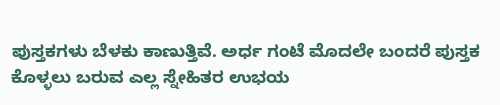ಪುಸ್ತಕಗಳು ಬೆಳಕು ಕಾಣುತ್ತಿವೆ. ಅರ್ಧ ಗಂಟೆ ಮೊದಲೇ ಬಂದರೆ ಪುಸ್ತಕ ಕೊಳ್ಳಲು ಬರುವ ಎಲ್ಲ ಸ್ನೇಹಿತರ ಉಭಯ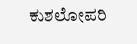ಕುಶಲೋಪರಿ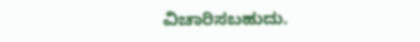ವಿಚಾರಿಸಬಹುದು.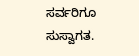ಸರ್ವರಿಗೂ ಸುಸ್ವಾಗತ.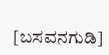[ಬಸವನಗುಡಿ]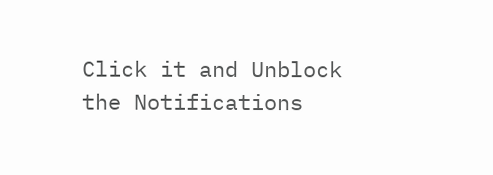Click it and Unblock the Notifications